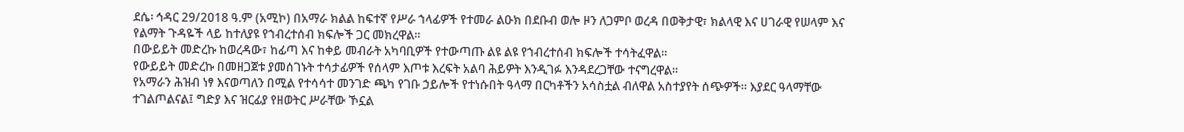ደሴ፡ ኅዳር 29/2018 ዓ.ም (አሚኮ) በአማራ ክልል ከፍተኛ የሥራ ኀላፊዎች የተመራ ልዑክ በደቡብ ወሎ ዞን ለጋምቦ ወረዳ በወቅታዊ፣ ክልላዊ እና ሀገራዊ የሠላም እና የልማት ጉዳዬች ላይ ከተለያዩ የኀብረተሰብ ክፍሎች ጋር መክረዋል።
በውይይት መድረኩ ከወረዳው፣ ከፊጣ እና ከቀይ መብራት አካባቢዎች የተውጣጡ ልዩ ልዩ የኀብረተሰብ ክፍሎች ተሳትፈዋል።
የውይይት መድረኩ በመዘጋጀቱ ያመሰገኑት ተሳታፊዎች የሰላም እጦቱ እረፍት አልባ ሕይዎት እንዲገፉ እንዳደረጋቸው ተናግረዋል።
የአማራን ሕዝብ ነፃ እናወጣለን በሚል የተሳሳተ መንገድ ጫካ የገቡ ኃይሎች የተነሱበት ዓላማ በርካቶችን አሳስቷል ብለዋል አስተያየት ሰጭዎች። እያደር ዓላማቸው ተገልጦልናል፤ ግድያ እና ዝርፊያ የዘወትር ሥራቸው ኾኗል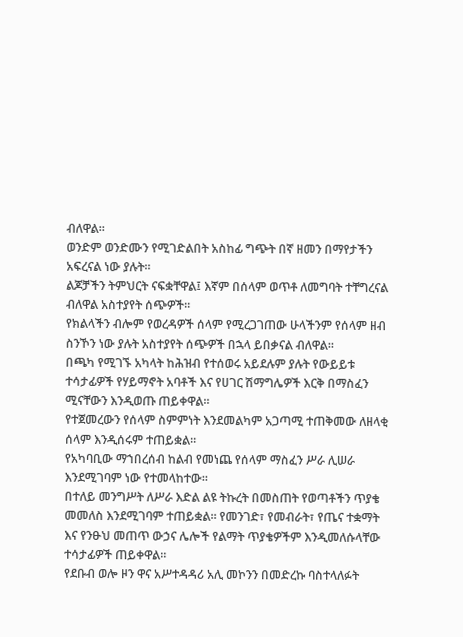ብለዋል።
ወንድም ወንድሙን የሚገድልበት አስከፊ ግጭት በኛ ዘመን በማየታችን አፍረናል ነው ያሉት።
ልጆቻችን ትምህርት ናፍቋቸዋል፤ እኛም በሰላም ወጥቶ ለመግባት ተቸግረናል ብለዋል አስተያየት ሰጭዎች።
የክልላችን ብሎም የወረዳዎች ሰላም የሚረጋገጠው ሁላችንም የሰላም ዘብ ስንኾን ነው ያሉት አስተያየት ሰጭዎች በኋላ ይበቃናል ብለዋል።
በጫካ የሚገኙ አካላት ከሕዝብ የተሰወሩ አይደሉም ያሉት የውይይቱ ተሳታፊዎች የሃይማኖት አባቶች እና የሀገር ሽማግሌዎች እርቅ በማስፈን ሚናቸውን እንዲወጡ ጠይቀዋል።
የተጀመረውን የሰላም ስምምነት እንደመልካም አጋጣሚ ተጠቅመው ለዘላቂ ሰላም እንዲሰሩም ተጠይቋል።
የአካባቢው ማኀበረሰብ ከልብ የመነጨ የሰላም ማስፈን ሥራ ሊሠራ እንደሚገባም ነው የተመላከተው።
በተለይ መንግሥት ለሥራ እድል ልዩ ትኩረት በመስጠት የወጣቶችን ጥያቄ መመለስ እንደሚገባም ተጠይቋል። የመንገድ፣ የመብራት፣ የጤና ተቋማት እና የንፁህ መጠጥ ውኃና ሌሎች የልማት ጥያቄዎችም እንዲመለሱላቸው ተሳታፊዎች ጠይቀዋል።
የደቡብ ወሎ ዞን ዋና አሥተዳዳሪ አሊ መኮንን በመድረኩ ባስተላለፉት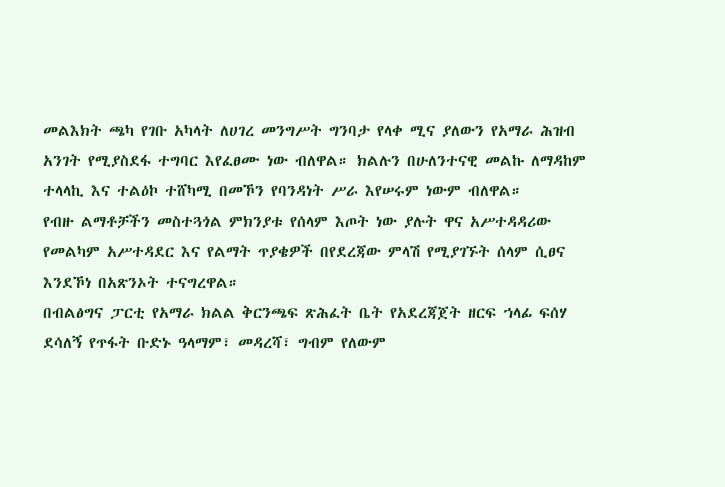መልእክት ጫካ የገቡ አካላት ለሀገረ መንግሥት ግንባታ የላቀ ሚና ያለውን የአማራ ሕዝብ አንገት የሚያስደፋ ተግባር እየፈፀሙ ነው ብለዋል። ክልሉን በሁለንተናዊ መልኩ ለማዳከም ተላላኪ እና ተልዕኮ ተሸካሚ በመኾን የባንዳነት ሥራ እየሠሩም ነውም ብለዋል።
የብዙ ልማቶቻችን መስተጓጎል ምክንያቱ የሰላም እጦት ነው ያሉት ዋና አሥተዳዳሪው የመልካም አሥተዳደር እና የልማት ጥያቄዎች በየደረጃው ምላሽ የሚያገኙት ሰላም ሲፀና እንደኾነ በአጽንኦት ተናግረዋል።
በብልፅግና ፓርቲ የአማራ ክልል ቅርንጫፍ ጽሕፈት ቤት የአደረጃጀት ዘርፍ ኀላፊ ፍሰሃ ደሳለኝ የጥፋት ቡድኑ ዓላማም፣ መዳረሻ፣ ግብም የለውም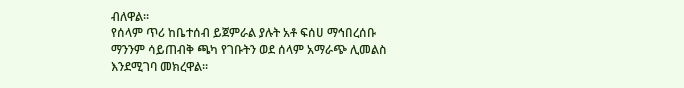ብለዋል።
የሰላም ጥሪ ከቤተሰብ ይጀምራል ያሉት አቶ ፍሰሀ ማኅበረሰቡ ማንንም ሳይጠብቅ ጫካ የገቡትን ወደ ሰላም አማራጭ ሊመልስ እንደሚገባ መክረዋል።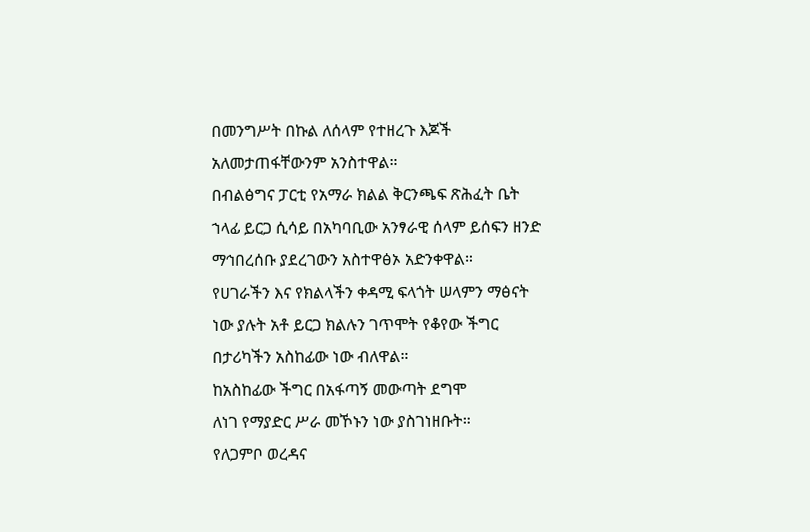በመንግሥት በኩል ለሰላም የተዘረጉ እጆች አለመታጠፋቸውንም አንስተዋል።
በብልፅግና ፓርቲ የአማራ ክልል ቅርንጫፍ ጽሕፈት ቤት ኀላፊ ይርጋ ሲሳይ በአካባቢው አንፃራዊ ሰላም ይሰፍን ዘንድ ማኅበረሰቡ ያደረገውን አስተዋፅኦ አድንቀዋል።
የሀገራችን እና የክልላችን ቀዳሚ ፍላጎት ሠላምን ማፅናት ነው ያሉት አቶ ይርጋ ክልሉን ገጥሞት የቆየው ችግር በታሪካችን አስከፊው ነው ብለዋል።
ከአስከፊው ችግር በአፋጣኝ መውጣት ደግሞ
ለነገ የማያድር ሥራ መኾኑን ነው ያስገነዘቡት።
የለጋምቦ ወረዳና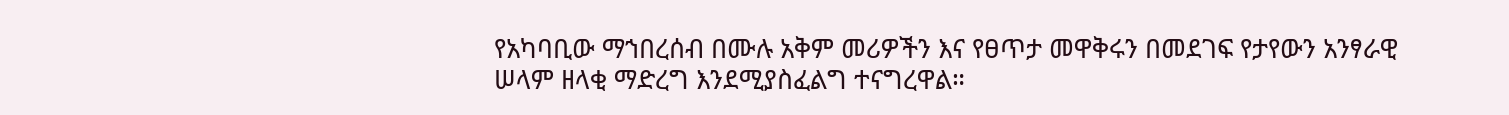የአካባቢው ማኀበረሰብ በሙሉ አቅም መሪዎችን እና የፀጥታ መዋቅሩን በመደገፍ የታየውን አንፃራዊ ሠላም ዘላቂ ማድረግ እንደሚያስፈልግ ተናግረዋል።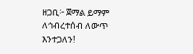ዘጋቢ፦ ጀማል ይማም
ለኅብረተሰብ ለውጥ እንተጋለን!